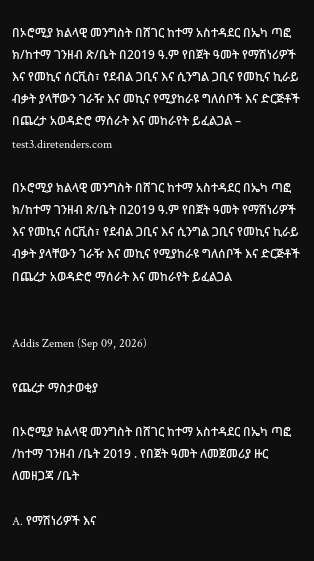በኦሮሚያ ክልላዊ መንግስት በሸገር ከተማ አስተዳደር በኤካ ጣፎ ክ/ከተማ ገንዘብ ጽ/ቤት በ2019 ዓ.ም የበጀት ዓመት የማሽነሪዎች እና የመኪና ሰርቪስ፣ የደብል ጋቢና እና ሲንግል ጋቢና የመኪና ኪራይ ብቃት ያላቸውን ገራዥ እና መኪና የሚያከራዩ ግለሰቦች እና ድርጅቶች በጨረታ አወዳድሮ ማሰራት እና መከራየት ይፈልጋል – test3.diretenders.com

በኦሮሚያ ክልላዊ መንግስት በሸገር ከተማ አስተዳደር በኤካ ጣፎ ክ/ከተማ ገንዘብ ጽ/ቤት በ2019 ዓ.ም የበጀት ዓመት የማሽነሪዎች እና የመኪና ሰርቪስ፣ የደብል ጋቢና እና ሲንግል ጋቢና የመኪና ኪራይ ብቃት ያላቸውን ገራዥ እና መኪና የሚያከራዩ ግለሰቦች እና ድርጅቶች በጨረታ አወዳድሮ ማሰራት እና መከራየት ይፈልጋል


Addis Zemen (Sep 09, 2026)

የጨረታ ማስታወቂያ

በኦሮሚያ ክልላዊ መንግስት በሸገር ከተማ አስተዳደር በኤካ ጣፎ /ከተማ ገንዘብ /ቤት 2019 . የበጀት ዓመት ለመጀመሪያ ዙር ለመዘጋጃ /ቤት

A. የማሽነሪዎች እና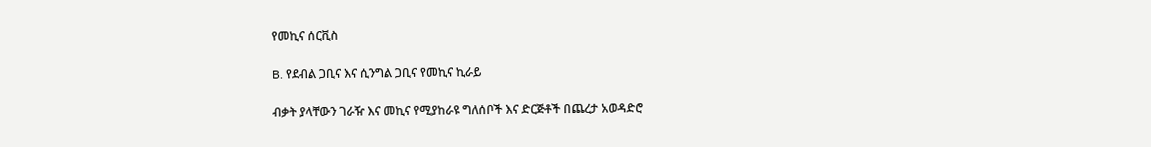የመኪና ሰርቪስ

B. የደብል ጋቢና እና ሲንግል ጋቢና የመኪና ኪራይ

ብቃት ያላቸውን ገራዥ እና መኪና የሚያከራዩ ግለሰቦች እና ድርጅቶች በጨረታ አወዳድሮ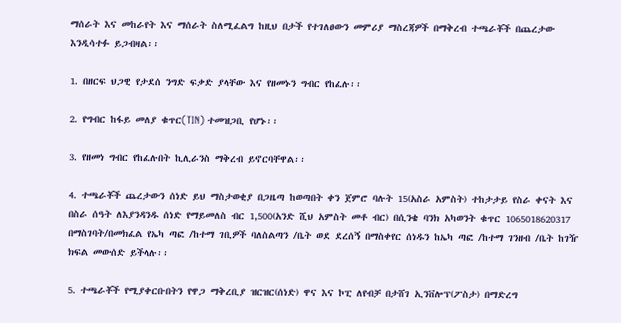ማሰራት እና መከራየት እና ማሰራት ስለሚፈልግ ከዚህ በታች የተገለፀውን መምሪያ ማስረጃዎች በማቅረብ ተጫራቾች በጨረታው እንዲሳተፉ ይጋብዛል፡፡

1. በዘርፍ ህጋዊ የታደሰ ንግድ ፍቃድ ያላቸው እና የዘመኑን ግብር የከፈሉ፡፡

2. የግብር ከፋይ መለያ ቁጥር(TIN) ተመዝጋቢ የሆኑ፡፡

3. የዘመነ ግብር የከፈሉበት ኪሊራንስ ማቅረብ ይኖርባቸዋል፡፡

4. ተጫራቾች ጨረታውን ሰነድ ይህ ማስታወቂያ በጋዜጣ ከወጣበት ቀን ጀምሮ ባሉት 15(አስራ አምስት) ተከታታይ የስራ ቀናት እና በስራ ሰዓት ለእያንዳንዱ ሰነድ የማይመለስ ብር 1,500(አንድ ሺህ አምስት መቶ ብር) በሲንቄ ባንክ አካወንት ቁጥር 1065018620317 በማስገባት/በመክፈል የኤካ ጣፎ /ከተማ ገቢዎች ባለስልጣን /ቤት ወደ ደረሰኝ በማስቀየር ሰነዱን ከኤካ ጣፎ /ከተማ ገንዘብ /ቤት ከገዥ ክፍል መውሰድ ይችላሉ፡፡

5. ተጫራቾች የሚያቀርቡበትን የዋጋ ማቅረቢያ ዝርዝር(ሰነድ) ዋና እና ኮፒ ለየብቻ በታሸገ ኢንቨሎፕ(ፖስታ) በማድረግ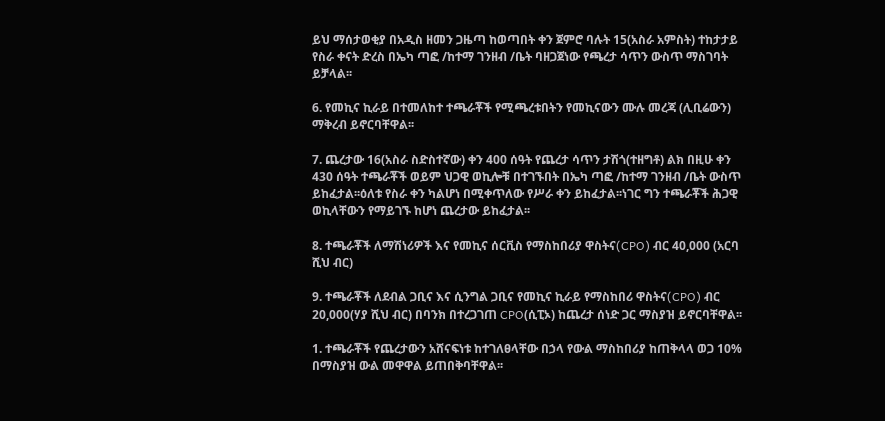ይህ ማሰታወቂያ በአዲስ ዘመን ጋዜጣ ከወጣበት ቀን ጀምሮ ባሉት 15(አስራ አምስት) ተከታታይ የስራ ቀናት ድረስ በኤካ ጣፎ /ከተማ ገንዘብ /ቤት ባዘጋጀነው የጫረታ ሳጥን ውስጥ ማስገባት ይቻላል፡፡

6. የመኪና ኪራይ በተመለከተ ተጫራቾች የሚጫረቱበትን የመኪናውን ሙሉ መረጃ (ሊቢሬውን) ማቅረብ ይኖርባቸዋል፡፡

7. ጨረታው 16(አስራ ስድስተኛው) ቀን 400 ሰዓት የጨረታ ሳጥን ታሽጎ(ተዘግቶ) ልክ በዚሁ ቀን 430 ሰዓት ተጫራቾች ወይም ህጋዊ ወኪሎቹ በተገኙበት በኤካ ጣፎ /ከተማ ገንዘብ /ቤት ውስጥ ይከፈታል፡፡ዕለቱ የስራ ቀን ካልሆነ በሚቀጥለው የሥራ ቀን ይከፈታል፡፡ነገር ግን ተጫራቾች ሕጋዊ ወኪላቸውን የማይገኙ ከሆነ ጨረታው ይከፈታል፡፡

8. ተጫራቾች ለማሽነሪዎች እና የመኪና ሰርቪስ የማስከበሪያ ዋስትና(CPO) ብር 40,000 (አርባ ሺህ ብር)

9. ተጫራቾች ለደብል ጋቢና እና ሲንግል ጋቢና የመኪና ኪራይ የማስከበሪ ዋስትና(CPO) ብር 20,000(ሃያ ሺህ ብር) በባንክ በተረጋገጠ CPO(ሲፒኦ) ከጨረታ ሰነድ ጋር ማስያዝ ይኖርባቸዋል፡፡

1. ተጫራቾች የጨረታውን አሸናፍነቱ ከተገለፀላቸው በኃላ የውል ማስከበሪያ ከጠቅላላ ወጋ 10% በማስያዝ ውል መዋዋል ይጠበቅባቸዋል፡፡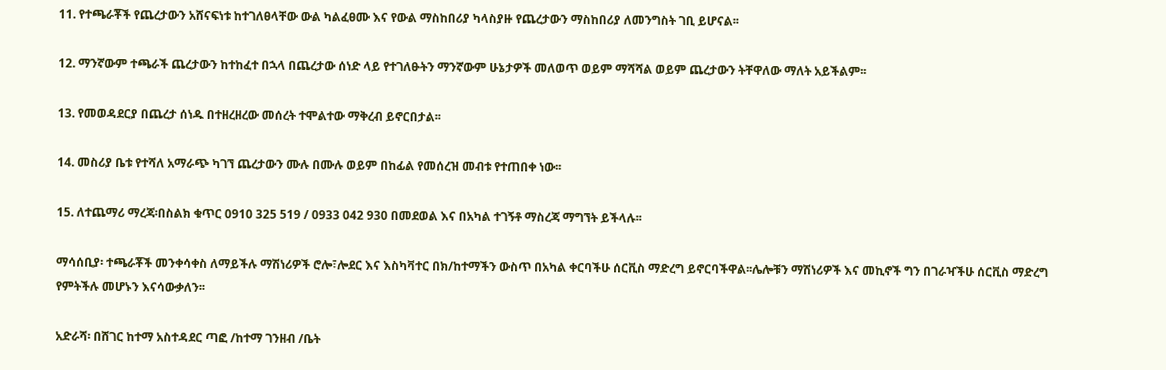11. የተጫራቾች የጨረታውን አሸናፍነቱ ከተገለፀላቸው ውል ካልፈፀሙ እና የውል ማስከበሪያ ካላስያዙ የጨረታውን ማስከበሪያ ለመንግስት ገቢ ይሆናል፡፡

12. ማንኛውም ተጫራች ጨረታውን ከተከፈተ በኋላ በጨረታው ሰነድ ላይ የተገለፁትን ማንኛውም ሁኔታዎች መለወጥ ወይም ማሻሻል ወይም ጨረታውን ትቸዋለው ማለት አይችልም፡፡

13. የመወዳደርያ በጨረታ ሰነዱ በተዘረዘረው መሰረት ተሞልተው ማቅረብ ይኖርበታል፡፡

14. መስሪያ ቤቱ የተሻለ አማራጭ ካገኘ ጨረታውን ሙሉ በሙሉ ወይም በከፊል የመሰረዝ መብቱ የተጠበቀ ነው፡፡

15. ለተጨማሪ ማረጃ፡በስልክ ቁጥር 0910 325 519 / 0933 042 930 በመደወል እና በአካል ተገኝቶ ማስረጃ ማግኘት ይችላሉ፡፡

ማሳሰቢያ፡ ተጫራቾች መንቀሳቀስ ለማይችሉ ማሽነሪዎች ሮሎ፣ሎደር እና እስካቫተር በክ/ከተማችን ውስጥ በአካል ቀርባችሁ ሰርቪስ ማድረግ ይኖርባችዋል፡፡ሌሎቹን ማሽነሪዎች እና መኪኖች ግን በገራዣችሁ ሰርቪስ ማድረግ የምትችሉ መሆኑን እናሳውቃለን፡፡

አድራሻ፡ በሸገር ከተማ አስተዳደር ጣፎ /ከተማ ገንዘብ /ቤት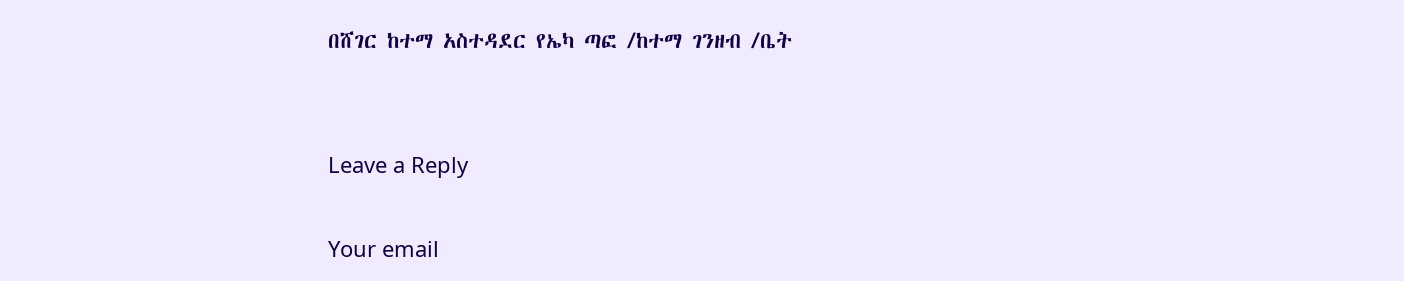በሸገር ከተማ አስተዳደር የኤካ ጣፎ /ከተማ ገንዘብ /ቤት


Leave a Reply

Your email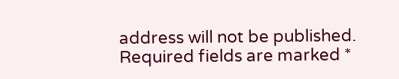address will not be published. Required fields are marked *